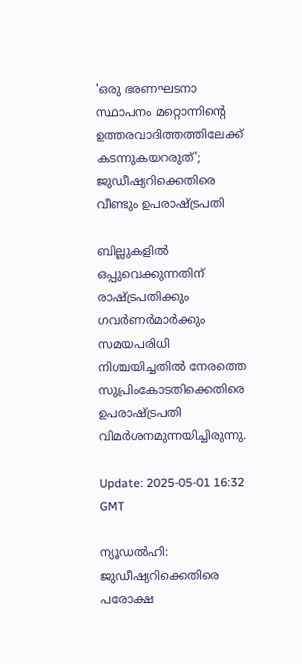'ഒരു ഭരണഘടനാ സ്ഥാപനം മറ്റൊന്നിന്റെ ഉത്തരവാദിത്തത്തിലേക്ക് കടന്നുകയറരുത്'; ജുഡീഷ്യറിക്കെതിരെ വീണ്ടും ഉപരാഷ്ട്രപതി

ബില്ലുകളിൽ ഒപ്പുവെക്കുന്നതിന് രാഷ്ട്രപതിക്കും ഗവർണർമാർക്കും സമയപരിധി നിശ്ചയിച്ചതിൽ നേരത്തെ സുപ്രിംകോടതിക്കെതിരെ ഉപരാഷ്ട്രപതി വിമർശനമുന്നയിച്ചിരുന്നു.

Update: 2025-05-01 16:32 GMT

ന്യൂഡൽഹി: ജുഡീഷ്യറിക്കെതിരെ പരോക്ഷ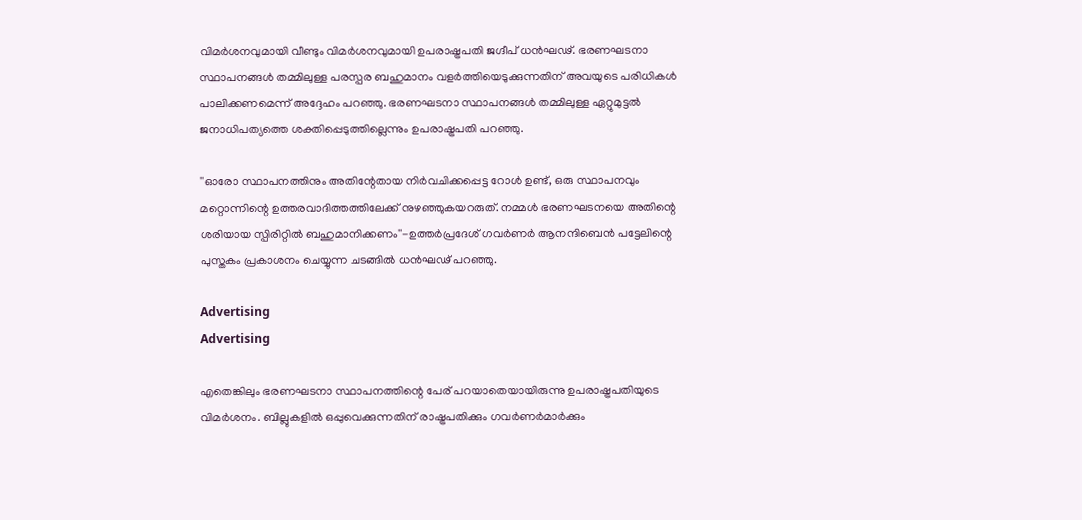വിമർശനവുമായി വീണ്ടും വിമർശനവുമായി ഉപരാഷ്ട്രപതി ജഗ്ദീപ് ധൻഘഢ്. ഭരണഘടനാ സ്ഥാപനങ്ങൾ തമ്മിലുള്ള പരസ്പര ബഹുമാനം വളർത്തിയെടുക്കുന്നതിന് അവയുടെ പരിധികൾ പാലിക്കണമെന്ന് അദ്ദേഹം പറഞ്ഞു. ഭരണഘടനാ സ്ഥാപനങ്ങൾ തമ്മിലുള്ള ഏറ്റുമുട്ടൽ ജനാധിപത്യത്തെ ശക്തിപ്പെടുത്തില്ലെന്നും ഉപരാഷ്ട്രപതി പറഞ്ഞു.

''ഓരോ സ്ഥാപനത്തിനും അതിന്റേതായ നിർവചിക്കപ്പെട്ട റോൾ ഉണ്ട്, ഒരു സ്ഥാപനവും മറ്റൊന്നിന്റെ ഉത്തരവാദിത്തത്തിലേക്ക് നുഴഞ്ഞുകയറരുത്. നമ്മൾ ഭരണഘടനയെ അതിന്റെ ശരിയായ സ്പിരിറ്റിൽ ബഹുമാനിക്കണം''-ഉത്തർപ്രദേശ് ഗവർണർ ആനന്ദിബെൻ പട്ടേലിന്റെ പുസ്തകം പ്രകാശനം ചെയ്യുന്ന ചടങ്ങിൽ ധൻഘഢ് പറഞ്ഞു.

Advertising
Advertising

എതെങ്കിലും ഭരണഘടനാ സ്ഥാപനത്തിന്റെ പേര് പറയാതെയായിരുന്നു ഉപരാഷ്ട്രപതിയുടെ വിമർശനം. ബില്ലുകളിൽ ഒപ്പുവെക്കുന്നതിന് രാഷ്ട്രപതിക്കും ഗവർണർമാർക്കും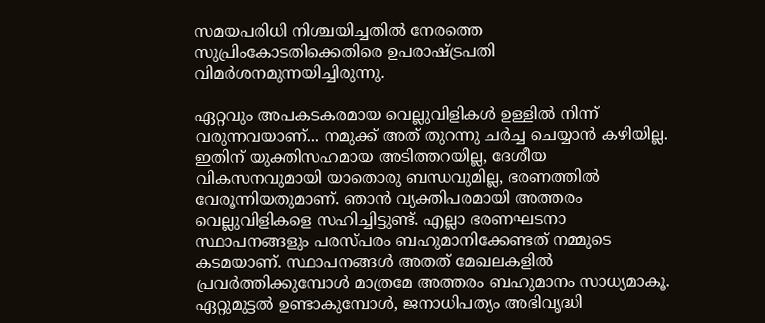സമയപരിധി നിശ്ചയിച്ചതിൽ നേരത്തെ സുപ്രിംകോടതിക്കെതിരെ ഉപരാഷ്ട്രപതി വിമർശനമുന്നയിച്ചിരുന്നു.

ഏറ്റവും അപകടകരമായ വെല്ലുവിളികൾ ഉള്ളിൽ നിന്ന് വരുന്നവയാണ്... നമുക്ക് അത് തുറന്നു ചർച്ച ചെയ്യാൻ കഴിയില്ല. ഇതിന് യുക്തിസഹമായ അടിത്തറയില്ല, ദേശീയ വികസനവുമായി യാതൊരു ബന്ധവുമില്ല, ഭരണത്തിൽ വേരൂന്നിയതുമാണ്. ഞാൻ വ്യക്തിപരമായി അത്തരം വെല്ലുവിളികളെ സഹിച്ചിട്ടുണ്ട്. എല്ലാ ഭരണഘടനാ സ്ഥാപനങ്ങളും പരസ്പരം ബഹുമാനിക്കേണ്ടത് നമ്മുടെ കടമയാണ്. സ്ഥാപനങ്ങൾ അതത് മേഖലകളിൽ പ്രവർത്തിക്കുമ്പോൾ മാത്രമേ അത്തരം ബഹുമാനം സാധ്യമാകൂ. ഏറ്റുമുട്ടൽ ഉണ്ടാകുമ്പോൾ, ജനാധിപത്യം അഭിവൃദ്ധി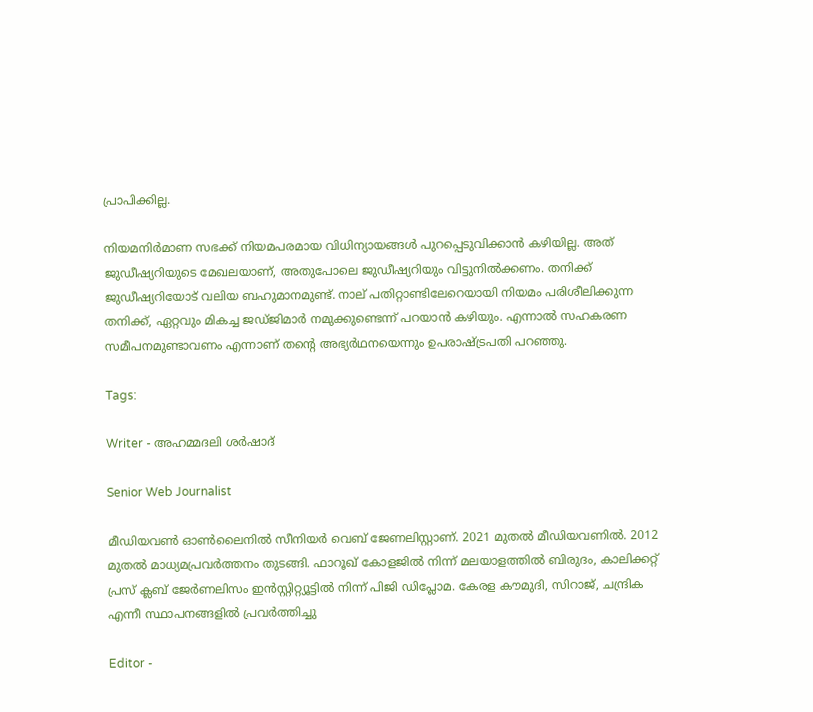പ്രാപിക്കില്ല.

നിയമനിർമാണ സഭക്ക് നിയമപരമായ വിധിന്യായങ്ങൾ പുറപ്പെടുവിക്കാൻ കഴിയില്ല. അത് ജുഡീഷ്യറിയുടെ മേഖലയാണ്, അതുപോലെ ജുഡീഷ്യറിയും വിട്ടുനിൽക്കണം. തനിക്ക് ജുഡീഷ്യറിയോട് വലിയ ബഹുമാനമുണ്ട്. നാല് പതിറ്റാണ്ടിലേറെയായി നിയമം പരിശീലിക്കുന്ന തനിക്ക്, ഏറ്റവും മികച്ച ജഡ്ജിമാർ നമുക്കുണ്ടെന്ന് പറയാൻ കഴിയും. എന്നാൽ സഹകരണ സമീപനമുണ്ടാവണം എന്നാണ് തന്റെ അഭ്യർഥനയെന്നും ഉപരാഷ്ട്രപതി പറഞ്ഞു.

Tags:

Writer - അഹമ്മദലി ശര്‍ഷാദ്

Senior Web Journalist

മീഡിയവൺ ഓൺലൈനിൽ സീനിയർ വെബ് ജേണലിസ്റ്റാണ്. 2021 മുതൽ മീഡിയവണിൽ. 2012 മുതൽ മാധ്യമപ്രവർത്തനം തുടങ്ങി. ഫാറൂഖ് കോളജിൽ നിന്ന് മലയാളത്തിൽ ബിരുദം, കാലിക്കറ്റ് പ്രസ് ക്ലബ് ജേർണലിസം ഇൻസ്റ്റിറ്റ്യൂട്ടിൽ നിന്ന് പിജി ഡിപ്ലോമ. കേരള കൗമുദി, സിറാജ്, ചന്ദ്രിക എന്നീ സ്ഥാപനങ്ങളിൽ പ്രവർത്തിച്ചു

Editor -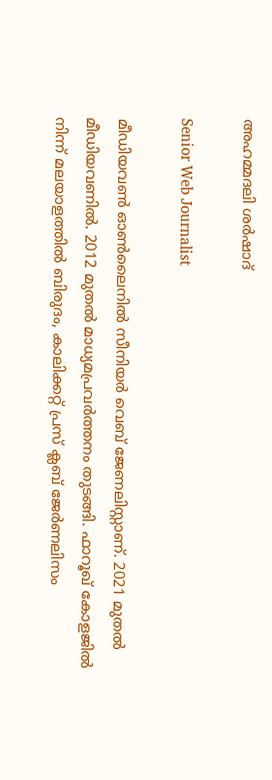അഹമ്മദലി ശര്‍ഷാദ്

Senior Web Journalist

മീഡിയവൺ ഓൺലൈനിൽ സീനിയർ വെബ് ജേണലിസ്റ്റാണ്. 2021 മുതൽ മീഡിയവണിൽ. 2012 മുതൽ മാധ്യമപ്രവർത്തനം തുടങ്ങി. ഫാറൂഖ് കോളജിൽ നിന്ന് മലയാളത്തിൽ ബിരുദം, കാലിക്കറ്റ് പ്രസ് ക്ലബ് ജേർണലിസം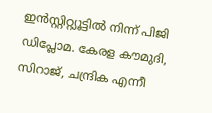ഇൻസ്റ്റിറ്റ്യൂട്ടിൽ നിന്ന് പിജി ഡിപ്ലോമ. കേരള കൗമുദി, സിറാജ്, ചന്ദ്രിക എന്നീ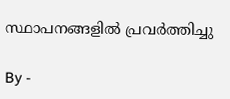സ്ഥാപനങ്ങളിൽ പ്രവർത്തിച്ചു

By -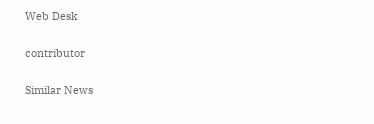Web Desk

contributor

Similar News